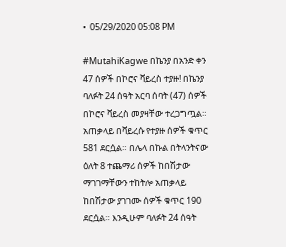•  05/29/2020 05:08 PM

#MutahiKagwe በኬንያ በአንድ ቀን 47 ሰዎች በኮሮና ቫይረስ ተያዙ! በኬንያ ባለፉት 24 ሰዓት አርባ ሰባት (47) ሰዎች በኮሮና ቫይረስ መያዛቸው ተረጋግጧል። አጠቃላይ በቫይረሱ የተያዙ ሰዎች ቁጥር 581 ደርሷል። በሌላ በኩል በትላንትናው ዕለት 8 ተጨማሪ ሰዎች ከበሽታው ማገገማቸውን ተከትሎ አጠቃላይ ከበሽታው ያገገሙ ሰዎች ቁጥር 190 ደርሷል። እንዲሁም ባለፉት 24 ሰዓት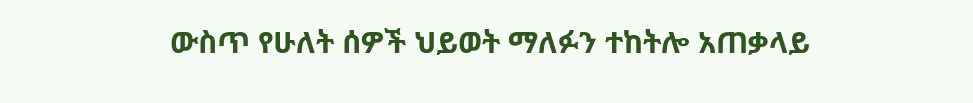ውስጥ የሁለት ሰዎች ህይወት ማለፉን ተከትሎ አጠቃላይ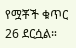የሟቾች ቁጥር 26 ደርሷል።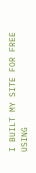I BUILT MY SITE FOR FREE USING